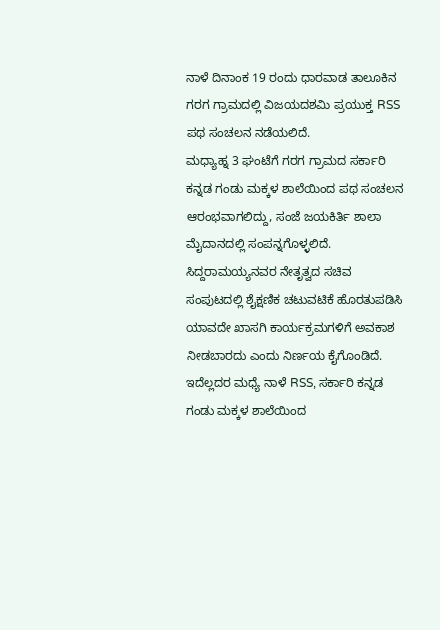ನಾಳೆ ದಿನಾಂಕ 19 ರಂದು ಧಾರವಾಡ ತಾಲೂಕಿನ ಗರಗ ಗ್ರಾಮದಲ್ಲಿ ವಿಜಯದಶಮಿ ಪ್ರಯುಕ್ತ RSS ಪಥ ಸಂಚಲನ ನಡೆಯಲಿದೆ.
ಮಧ್ಯಾಹ್ನ 3 ಘಂಟೆಗೆ ಗರಗ ಗ್ರಾಮದ ಸರ್ಕಾರಿ ಕನ್ನಡ ಗಂಡು ಮಕ್ಕಳ ಶಾಲೆಯಿಂದ ಪಥ ಸಂಚಲನ ಆರಂಭವಾಗಲಿದ್ದು, ಸಂಜೆ ಜಯಕಿರ್ತಿ ಶಾಲಾ ಮೈದಾನದಲ್ಲಿ ಸಂಪನ್ನಗೊಳ್ಳಲಿದೆ.
ಸಿದ್ದರಾಮಯ್ಯನವರ ನೇತೃತ್ವದ ಸಚಿವ ಸಂಪುಟದಲ್ಲಿ ಶೈಕ್ಷಣಿಕ ಚಟುವಟಿಕೆ ಹೊರತುಪಡಿಸಿ ಯಾವದೇ ಖಾಸಗಿ ಕಾರ್ಯಕ್ರಮಗಳಿಗೆ ಅವಕಾಶ ನೀಡಬಾರದು ಎಂದು ನಿರ್ಣಯ ಕೈಗೊಂಡಿದೆ.
ಇದೆಲ್ಲದರ ಮಧ್ಯೆ ನಾಳೆ RSS, ಸರ್ಕಾರಿ ಕನ್ನಡ ಗಂಡು ಮಕ್ಕಳ ಶಾಲೆಯಿಂದ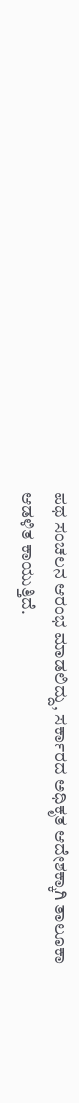ಪಥ ಸಂಚಲನ ಆರಂಭ ಮಾಡಲಿದ್ದು, ಸರ್ಕಾರದ ಅಧಿಕೃತ ಆದೇಶಕ್ಕಾಗಿ ತಾಲೂಕಾ ಆಡಳಿತ ಕಾಯುತ್ತಿದೆ.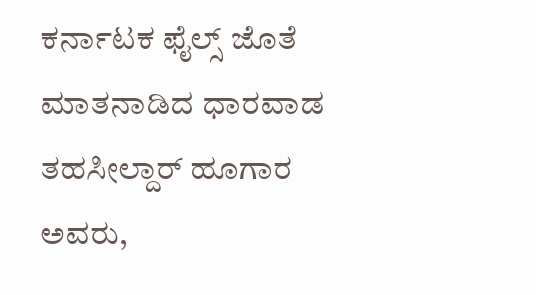ಕರ್ನಾಟಕ ಫೈಲ್ಸ್ ಜೊತೆ ಮಾತನಾಡಿದ ಧಾರವಾಡ ತಹಸೀಲ್ದಾರ್ ಹೂಗಾರ ಅವರು,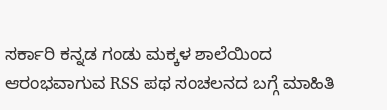ಸರ್ಕಾರಿ ಕನ್ನಡ ಗಂಡು ಮಕ್ಕಳ ಶಾಲೆಯಿಂದ ಆರಂಭವಾಗುವ RSS ಪಥ ಸಂಚಲನದ ಬಗ್ಗೆ ಮಾಹಿತಿ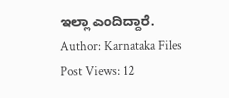ಇಲ್ಲಾ ಎಂದಿದ್ದಾರೆ.
Author: Karnataka Files
Post Views: 12